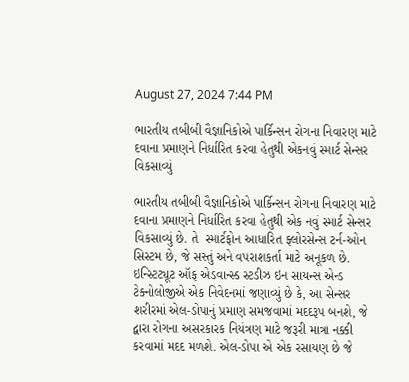August 27, 2024 7:44 PM

ભારતીય તબીબી વૈજ્ઞાનિકોએ પાર્કિન્સન રોગના નિવારણ માટે દવાના પ્રમાણને નિર્ધારિત કરવા હેતુથી એકનવું સ્માર્ટ સેન્સર વિકસાવ્યું

ભારતીય તબીબી વૈજ્ઞાનિકોએ પાર્કિન્સન રોગના નિવારણ માટે દવાના પ્રમાણને નિર્ધારિત કરવા હેતુથી એક નવું સ્માર્ટ સેન્સર વિકસાવ્યું છે. તે  સ્માર્ટફોન આધારિત ફ્લોરસેન્સ ટર્ન-ઓન સિસ્ટમ છે, જે સસ્તું અને વપરાશકર્તા માટે અનૂકળ છે. ઇન્સ્ટિટ્યૂટ ઑફ એડવાન્સ્ડ સ્ટડીઝ ઇન સાયન્સ એન્ડ ટેક્નોલોજીએ એક નિવેદનમાં જણાવ્યું છે કે, આ સેન્સર શરીરમાં એલ-ડોપાનું પ્રમાણ સમજવામાં મદદરૂપ બનશે, જે દ્વારા રોગના અસરકારક નિયંત્રણ માટે જરૂરી માત્રા નક્કી કરવામાં મદદ મળશે. એલ-ડોપા એ એક રસાયણ છે જે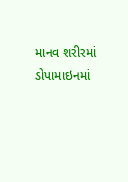માનવ શરીરમાં ડોપામાઇનમાં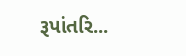રૂપાંતરિ...